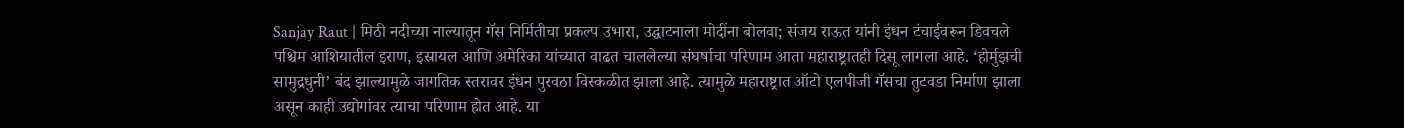Sanjay Raut | मिठी नदीच्या नाल्यातून गॅस निर्मितीचा प्रकल्प उभारा, उद्घाटनाला मोदींना बोलवा; संजय राऊत यांनी इंधन टंचाईवरून डिवचले
पश्चिम आशियातील इराण, इस्रायल आणि अमेरिका यांच्यात वाढत चाललेल्या संघर्षाचा परिणाम आता महाराष्ट्रातही दिसू लागला आहे. ‘होर्मुझची सामुद्रधुनी’ बंद झाल्यामुळे जागतिक स्तरावर इंधन पुरवठा विस्कळीत झाला आहे. त्यामुळे महाराष्ट्रात ऑटो एलपीजी गॅसचा तुटवडा निर्माण झाला असून काही उद्योगांवर त्याचा परिणाम होत आहे. या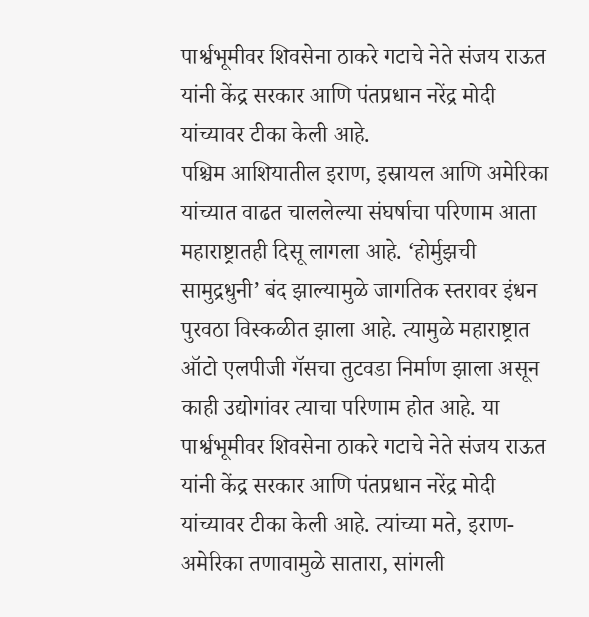पार्श्वभूमीवर शिवसेना ठाकरे गटाचे नेते संजय राऊत यांनी केंद्र सरकार आणि पंतप्रधान नरेंद्र मोदी यांच्यावर टीका केली आहे.
पश्चिम आशियातील इराण, इस्रायल आणि अमेरिका यांच्यात वाढत चाललेल्या संघर्षाचा परिणाम आता महाराष्ट्रातही दिसू लागला आहे. ‘होर्मुझची सामुद्रधुनी’ बंद झाल्यामुळे जागतिक स्तरावर इंधन पुरवठा विस्कळीत झाला आहे. त्यामुळे महाराष्ट्रात ऑटो एलपीजी गॅसचा तुटवडा निर्माण झाला असून काही उद्योगांवर त्याचा परिणाम होत आहे. या पार्श्वभूमीवर शिवसेना ठाकरे गटाचे नेते संजय राऊत यांनी केंद्र सरकार आणि पंतप्रधान नरेंद्र मोदी यांच्यावर टीका केली आहे. त्यांच्या मते, इराण-अमेरिका तणावामुळे सातारा, सांगली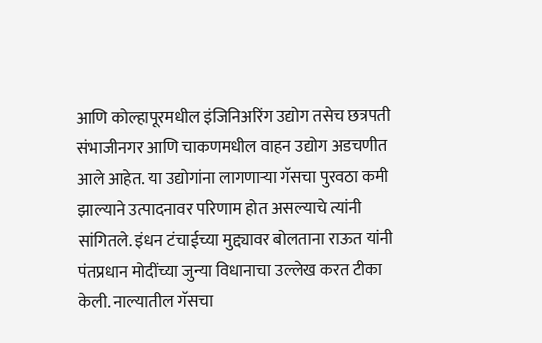आणि कोल्हापूरमधील इंजिनिअरिंग उद्योग तसेच छत्रपती संभाजीनगर आणि चाकणमधील वाहन उद्योग अडचणीत आले आहेत. या उद्योगांना लागणाऱ्या गॅसचा पुरवठा कमी झाल्याने उत्पादनावर परिणाम होत असल्याचे त्यांनी सांगितले. इंधन टंचाईच्या मुद्द्यावर बोलताना राऊत यांनी पंतप्रधान मोदींच्या जुन्या विधानाचा उल्लेख करत टीका केली. नाल्यातील गॅसचा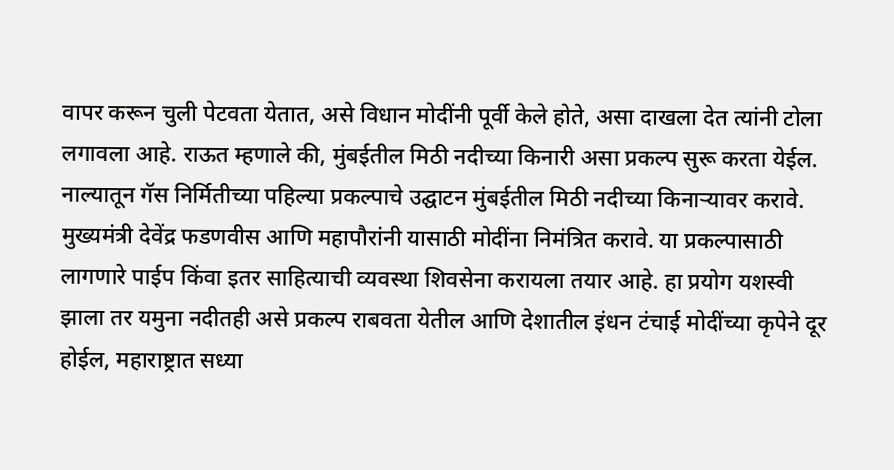वापर करून चुली पेटवता येतात, असे विधान मोदींनी पूर्वी केले होते, असा दाखला देत त्यांनी टोला लगावला आहे. राऊत म्हणाले की, मुंबईतील मिठी नदीच्या किनारी असा प्रकल्प सुरू करता येईल. नाल्यातून गॅस निर्मितीच्या पहिल्या प्रकल्पाचे उद्घाटन मुंबईतील मिठी नदीच्या किनाऱ्यावर करावे. मुख्यमंत्री देवेंद्र फडणवीस आणि महापौरांनी यासाठी मोदींना निमंत्रित करावे. या प्रकल्पासाठी लागणारे पाईप किंवा इतर साहित्याची व्यवस्था शिवसेना करायला तयार आहे. हा प्रयोग यशस्वी झाला तर यमुना नदीतही असे प्रकल्प राबवता येतील आणि देशातील इंधन टंचाई मोदींच्या कृपेने दूर होईल, महाराष्ट्रात सध्या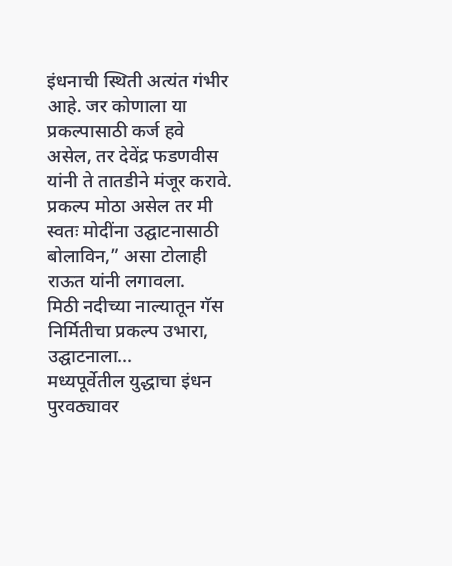इंधनाची स्थिती अत्यंत गंभीर आहे. जर कोणाला या प्रकल्पासाठी कर्ज हवे असेल, तर देवेंद्र फडणवीस यांनी ते तातडीने मंजूर करावे. प्रकल्प मोठा असेल तर मी स्वतः मोदींना उद्घाटनासाठी बोलाविन,” असा टोलाही राऊत यांनी लगावला.
मिठी नदीच्या नाल्यातून गॅस निर्मितीचा प्रकल्प उभारा, उद्घाटनाला...
मध्यपूर्वेतील युद्धाचा इंधन पुरवठ्यावर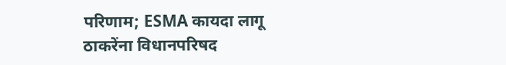परिणाम; ESMA कायदा लागू
ठाकरेंना विधानपरिषद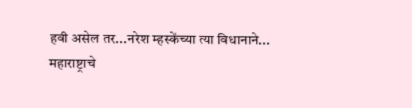हवी असेल तर...नरेश म्हस्केंच्या त्या विधानाने...
महाराष्ट्राचे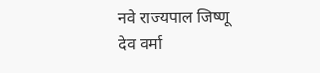नवे राज्यपाल जिष्णू देव वर्मा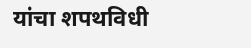यांचा शपथविधी